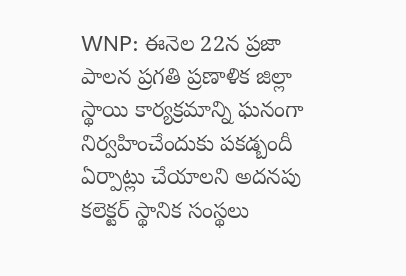WNP: ఈనెల 22న ప్రజా పాలన ప్రగతి ప్రణాళిక జిల్లా స్థాయి కార్యక్రమాన్ని ఘనంగా నిర్వహించేందుకు పకడ్బందీ ఏర్పాట్లు చేయాలని అదనపు కలెక్టర్ స్థానిక సంస్థలు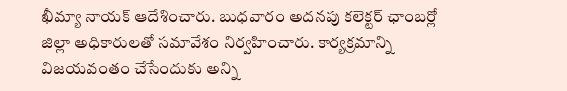ఖీమ్యా నాయక్ ఆదేశించారు. బుధవారం అదనపు కలెక్టర్ ఛాంబర్లో జిల్లా అధికారులతో సమావేశం నిర్వహించారు. కార్యక్రమాన్ని విజయవంతం చేసేందుకు అన్ని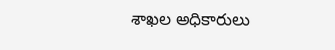శాఖల అధికారులు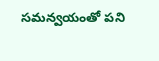సమన్వయంతో పని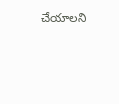చేయాలని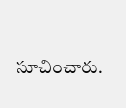సూచించారు.